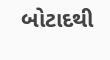બોટાદથી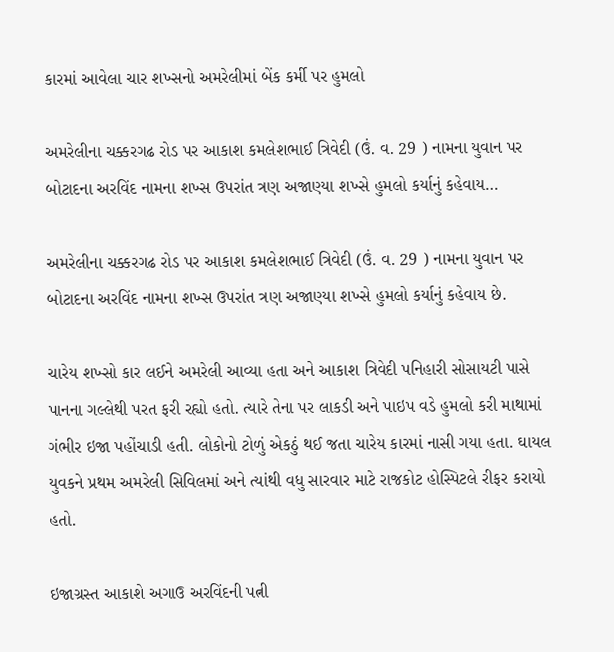કારમાં આવેલા ચાર શખ્સનો અમરેલીમાં બેંક કર્મી પર હુમલો

અમરેલીના ચક્કરગઢ રોડ પર આકાશ કમલેશભાઈ ત્રિવેદી (ઉં. વ. 29 ) નામના યુવાન પર બોટાદના અરવિંદ નામના શખ્સ ઉપરાંત ત્રણ અજાણ્યા શખ્સે હુમલો કર્યાનું કહેવાય…

અમરેલીના ચક્કરગઢ રોડ પર આકાશ કમલેશભાઈ ત્રિવેદી (ઉં. વ. 29 ) નામના યુવાન પર બોટાદના અરવિંદ નામના શખ્સ ઉપરાંત ત્રણ અજાણ્યા શખ્સે હુમલો કર્યાનું કહેવાય છે.

ચારેય શખ્સો કાર લઈને અમરેલી આવ્યા હતા અને આકાશ ત્રિવેદી પનિહારી સોસાયટી પાસે પાનના ગલ્લેથી પરત ફરી રહ્યો હતો. ત્યારે તેના પર લાકડી અને પાઇપ વડે હુમલો કરી માથામાં ગંભીર ઇજા પહોંચાડી હતી. લોકોનો ટોળું એકઠું થઈ જતા ચારેય કારમાં નાસી ગયા હતા. ઘાયલ યુવકને પ્રથમ અમરેલી સિવિલમાં અને ત્યાંથી વધુ સારવાર માટે રાજકોટ હોસ્પિટલે રીફર કરાયો હતો.

ઇજાગ્રસ્ત આકાશે અગાઉ અરવિંદની પત્ની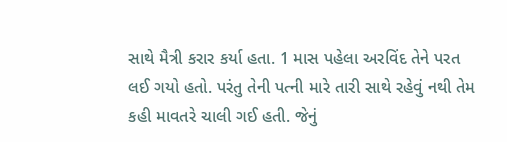સાથે મૈત્રી કરાર કર્યા હતા. 1 માસ પહેલા અરવિંદ તેને પરત લઈ ગયો હતો. પરંતુ તેની પત્ની મારે તારી સાથે રહેવું નથી તેમ કહી માવતરે ચાલી ગઈ હતી. જેનું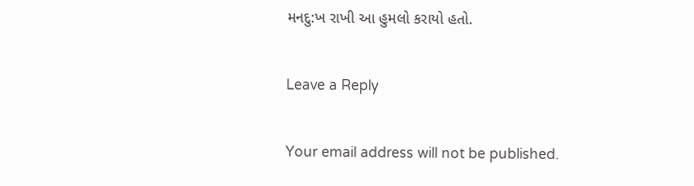મનદુ:ખ રાખી આ હુમલો કરાયો હતો.

Leave a Reply

Your email address will not be published.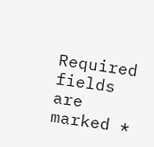Required fields are marked *